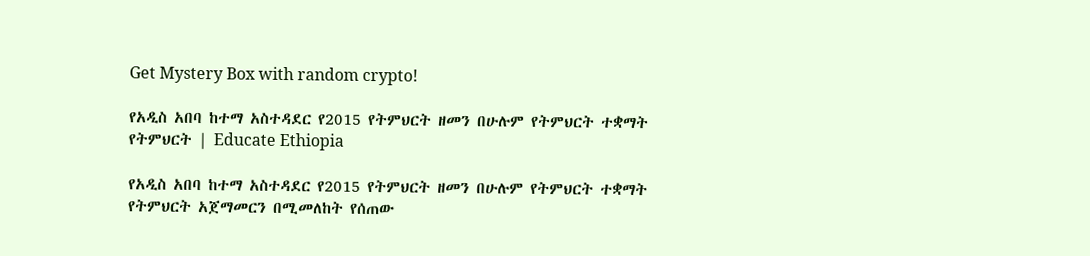Get Mystery Box with random crypto!

የአዲስ አበባ ከተማ አስተዳደር የ2015 የትምህርት ዘመን በሁሉም የትምህርት ተቋማት የትምህርት | Educate Ethiopia

የአዲስ አበባ ከተማ አስተዳደር የ2015 የትምህርት ዘመን በሁሉም የትምህርት ተቋማት የትምህርት አጀማመርን በሚመለከት የሰጠው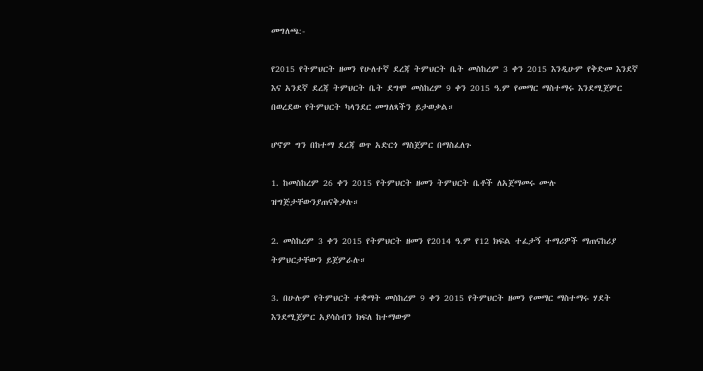መግለጫ:-

የ2015 የትምህርት ዘመን የሁለተኛ ደረጃ ትምህርት ቤት መስከረም 3 ቀን 2015 እንዲሁም የቅድመ እንደኛ እና አንደኛ ደረጃ ትምህርት ቤት ደግሞ መስከረም 9 ቀን 2015 ዓ.ም የመማር ማስተማሩ እንደሚጀምር በወረደው የትምህርት ካላንደር መግለጻችን ይታወቃል።

ሆኖም ግን በከተማ ደረጃ ወጥ አድርጎ ማስጀምር በማስፈለጉ

1. ከመስከረም 26 ቀን 2015 የትምህርት ዘመን ትምህርት ቤቶች ለአጀማመሩ ሙሉ ዝግጅታቸውንያጠናቅቃሉ።

2. መስከረም 3 ቀን 2015 የትምህርት ዘመን የ2014 ዓ.ም የ12 ክፍል ተፈታኝ ተማሪዎች ማጠናከሪያ ትምህርታቸውን ይጀምራሉ።

3. በሁሉም የትምህርት ተቋማት መስከረም 9 ቀን 2015 የትምህርት ዘመን የመማር ማስተማሩ ሃደት እንደሚጀምር አያሳስብን ክፍለ ከተማውም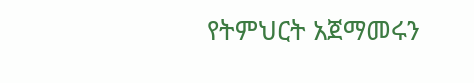የትምህርት አጀማመሩን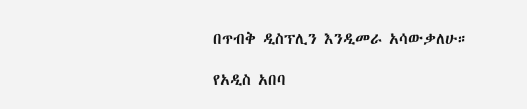በጥብቅ ዲስፕሊን እንዲመራ አሳውቃለሁ።

የአዲስ አበባ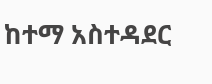ከተማ አስተዳደር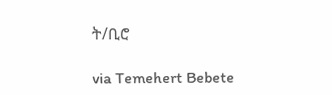ት/ቢሮ

via Temehert Bebete